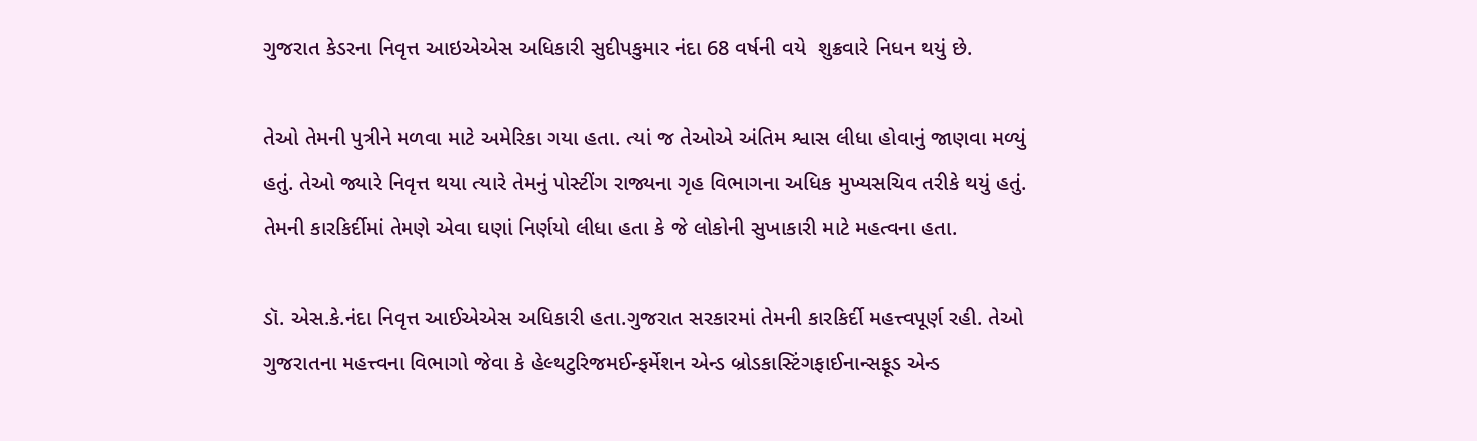ગુજરાત કેડરના નિવૃત્ત આઇએએસ અધિકારી સુદીપકુમાર નંદા 68 વર્ષની વયે  શુક્રવારે નિધન થયું છે.

તેઓ તેમની પુત્રીને મળવા માટે અમેરિકા ગયા હતા. ત્યાં જ તેઓએ અંતિમ શ્વાસ લીધા હોવાનું જાણવા મળ્યું હતું. તેઓ જ્યારે નિવૃત્ત થયા ત્યારે તેમનું પોસ્ટીંગ રાજ્યના ગૃહ વિભાગના અધિક મુખ્યસચિવ તરીકે થયું હતું. તેમની કારકિર્દીમાં તેમણે એવા ઘણાં નિર્ણયો લીધા હતા કે જે લોકોની સુખાકારી માટે મહત્વના હતા.

ડૉ. એસ.કે.નંદા નિવૃત્ત આઈએએસ અધિકારી હતા.ગુજરાત સરકારમાં તેમની કારકિર્દી મહત્ત્વપૂર્ણ રહી. તેઓ ગુજરાતના મહત્ત્વના વિભાગો જેવા કે હેલ્થટુરિજમઈન્ફર્મેશન એન્ડ બ્રોડકાસ્ટિંગફાઈનાન્સફૂડ એન્ડ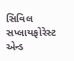સિવિલ સપ્લાયફોરેસ્ટ એન્ડ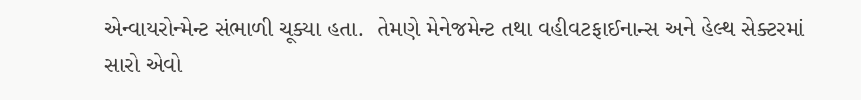એન્વાયરોન્મેન્ટ સંભાળી ચૂક્યા હતા.  તેમણે મેનેજમેન્ટ તથા વહીવટફાઈનાન્સ અને હેલ્થ સેક્ટરમાં સારો એવો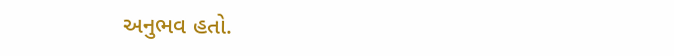અનુભવ હતો.